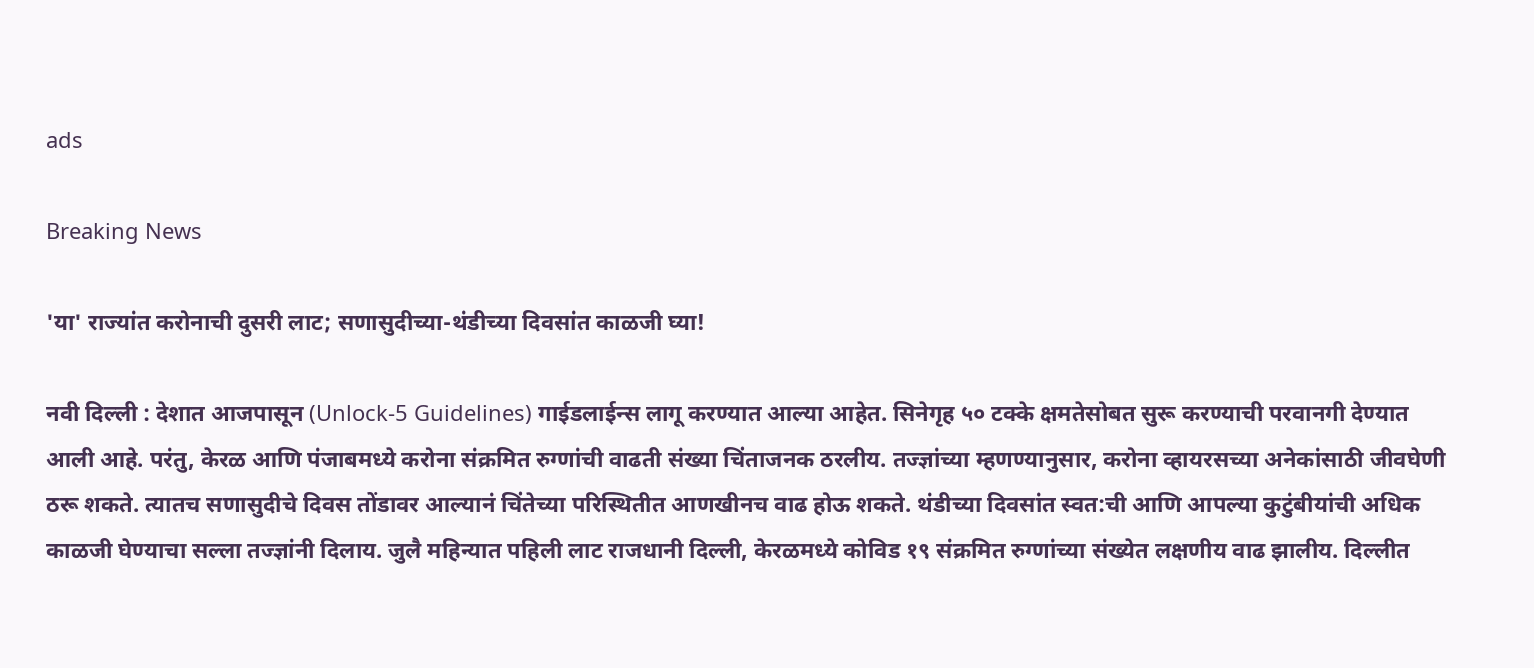ads

Breaking News

'या' राज्यांत करोनाची दुसरी लाट; सणासुदीच्या-थंडीच्या दिवसांत काळजी घ्या!

नवी दिल्ली : देशात आजपासून (Unlock-5 Guidelines) गाईडलाईन्स लागू करण्यात आल्या आहेत. सिनेगृह ५० टक्के क्षमतेसोबत सुरू करण्याची परवानगी देण्यात आली आहे. परंतु, केरळ आणि पंजाबमध्ये करोना संक्रमित रुग्णांची वाढती संख्या चिंताजनक ठरलीय. तज्ज्ञांच्या म्हणण्यानुसार, करोना व्हायरसच्या अनेकांसाठी जीवघेणी ठरू शकते. त्यातच सणासुदीचे दिवस तोंडावर आल्यानं चिंतेच्या परिस्थितीत आणखीनच वाढ होऊ शकते. थंडीच्या दिवसांत स्वत:ची आणि आपल्या कुटुंबीयांची अधिक काळजी घेण्याचा सल्ला तज्ज्ञांनी दिलाय. जुलै महिन्यात पहिली लाट राजधानी दिल्ली, केरळमध्ये कोविड १९ संक्रमित रुग्णांच्या संख्येत लक्षणीय वाढ झालीय. दिल्लीत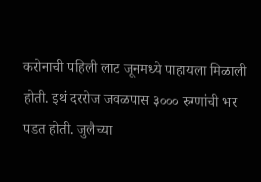करोनाची पहिली लाट जूनमध्ये पाहायला मिळाली होती. इथं दररोज जवळपास ३००० रुग्णांची भर पडत होती. जुलैच्या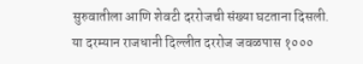सुरुवातीला आणि शेवटी दररोजची संख्या घटताना दिसली. या दरम्यान राजधानी दिल्लीत दररोज जवळपास १०००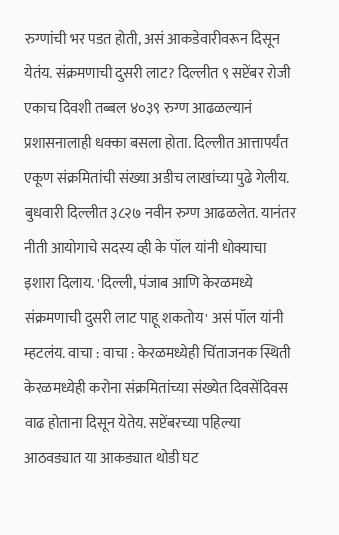रुग्णांची भर पडत होती, असं आकडेवारीवरून दिसून येतंय. संक्रमणाची दुसरी लाट? दिल्लीत ९ सप्टेंबर रोजी एकाच दिवशी तब्बल ४०३९ रुग्ण आढळल्यानं प्रशासनालाही धक्का बसला होता. दिल्लीत आत्तापर्यंत एकूण संक्रमितांची संख्या अडीच लाखांच्या पुढे गेलीय. बुधवारी दिल्लीत ३८२७ नवीन रुग्ण आढळलेत. यानंतर नीती आयोगाचे सदस्य व्ही के पॉल यांनी धोक्याचा इशारा दिलाय. 'दिल्ली, पंजाब आणि केरळमध्ये संक्रमणाची दुसरी लाट पाहू शकतोय' असं पॉल यांनी म्हटलंय. वाचा : वाचा : केरळमध्येही चिंताजनक स्थिती केरळमध्येही करोना संक्रमितांच्या संख्येत दिवसेंदिवस वाढ होताना दिसून येतेय. सप्टेंबरच्या पहिल्या आठवड्यात या आकड्यात थोडी घट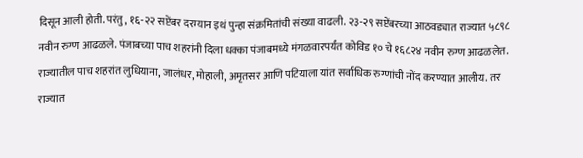दिसून आली होती. परंतु, १६-२२ सप्टेंबर दरम्यान इथं पुन्हा संक्रमितांची संख्या वाढली. २३-२९ सप्टेंबरच्या आठवड्यात राज्यात ५८९८ नवीन रुग्ण आढळले. पंजाबच्या पाच शहरांनी दिला धक्का पंजाबमध्ये मंगळवारपर्यंत कोविड १० चे १६८२४ नवीन रुग्ण आढळलेत. राज्यातील पाच शहरांत लुधियाना, जालंधर, मोहाली, अमृतसर आणि पटियाला यांत सर्वाधिक रुग्णांची नोंद करण्यात आलीय. तर राज्यात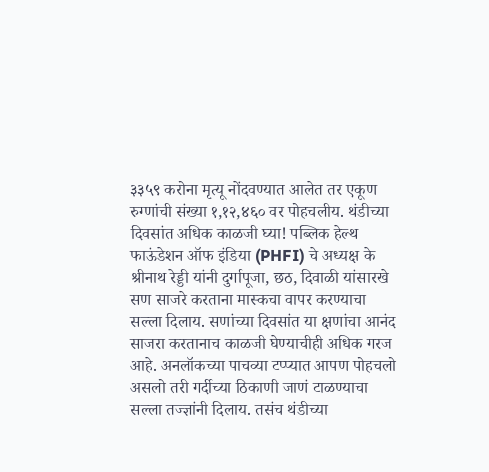३३५९ करोना मृत्यू नोंदवण्यात आलेत तर एकूण रुग्णांची संख्या १,१२,४६० वर पोहचलीय. थंडीच्या दिवसांत अधिक काळजी घ्या! पब्लिक हेल्थ फाऊंडेशन ऑफ इंडिया (PHFI) चे अध्यक्ष के श्रीनाथ रेड्डी यांनी दुर्गापूजा, छठ, दिवाळी यांसारखे सण साजरे करताना मास्कचा वापर करण्याचा सल्ला दिलाय. सणांच्या दिवसांत या क्षणांचा आनंद साजरा करतानाच काळजी घेण्याचीही अधिक गरज आहे. अनलॉकच्या पाचव्या टप्प्यात आपण पोहचलो असलो तरी गर्दीच्या ठिकाणी जाणं टाळण्याचा सल्ला तज्ज्ञांनी दिलाय. तसंच थंडीच्या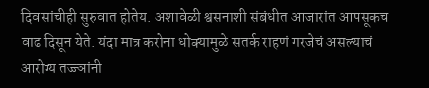दिवसांचीही सुरुवात होतेय. अशावेळी श्वसनाशी संबंधीत आजारांत आपसूकच वाढ दिसून येते. यंदा मात्र करोना धोक्यामुळे सतर्क राहणं गरजेचं असल्याचं आरोग्य तज्ज्ञांनी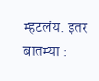म्हटलंय. इतर बातम्या :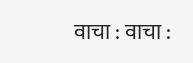वाचा : वाचा :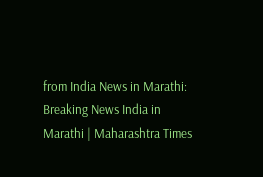from India News in Marathi: Breaking News India in Marathi | Maharashtra Times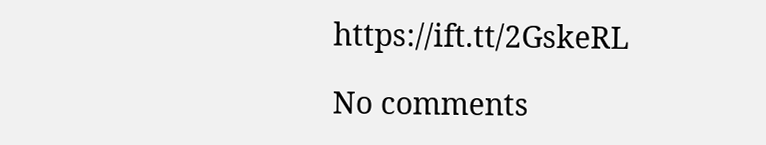https://ift.tt/2GskeRL

No comments